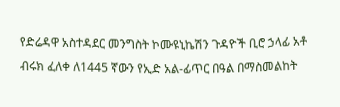የድሬዳዋ አስተዳደር መንግስት ኮሙዩኒኬሽን ጉዳዮች ቢሮ ኃላፊ አቶ ብሩክ ፈለቀ ለ1445 ኛውን የኢድ አል-ፊጥር በዓል በማስመልከት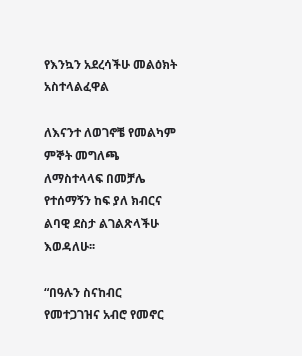የእንኳን አደረሳችሁ መልዕክት አስተላልፈዋል

ለእናንተ ለወገኖቼ የመልካም ምኞት መግለጫ ለማስተላላፍ በመቻሌ የተሰማኝን ከፍ ያለ ክብርና ልባዊ ደስታ ልገልጽላችሁ እወዳለሁ፡፡

“በዓሉን ስናከብር የመተጋገዝና አብሮ የመኖር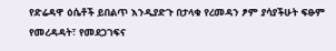የድሬዳዋ ዕሴቶች ይበልጥ እንዲያድጉ በታላቁ የረመዳን ፆም ያሳያችሁት ፍፁም የመረዳዳት፣ የመደጋገፍና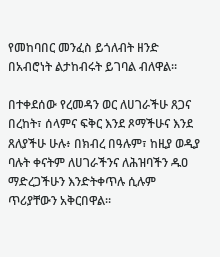የመከባበር መንፈስ ይጎለብት ዘንድ በአብሮነት ልታከብሩት ይገባል ብለዋል።

በተቀደሰው የረመዳን ወር ለሀገራችሁ ጸጋና በረከት፣ ሰላምና ፍቅር እንደ ጾማችሁና እንደ ጸለያችሁ ሁሉ፥ በክብረ በዓሉም፣ ከዚያ ወዲያ ባሉት ቀናትም ለሀገራችንና ለሕዝባችን ዱዐ ማድረጋችሁን እንድትቀጥሉ ሲሉም ጥሪያቸውን አቅርበዋል።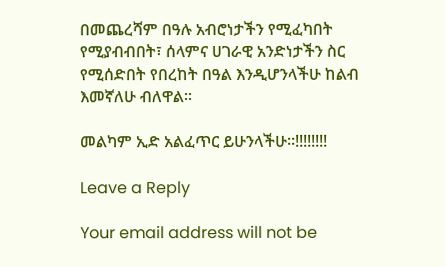በመጨረሻም በዓሉ አብሮነታችን የሚፈካበት የሚያብብበት፣ ሰላምና ሀገራዊ አንድነታችን ስር የሚሰድበት የበረከት በዓል እንዲሆንላችሁ ከልብ እመኛለሁ ብለዋል፡፡

መልካም ኢድ አልፈጥር ይሁንላችሁ።!!!!!!!!

Leave a Reply

Your email address will not be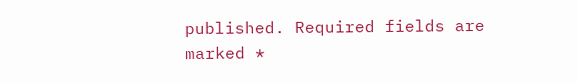published. Required fields are marked *